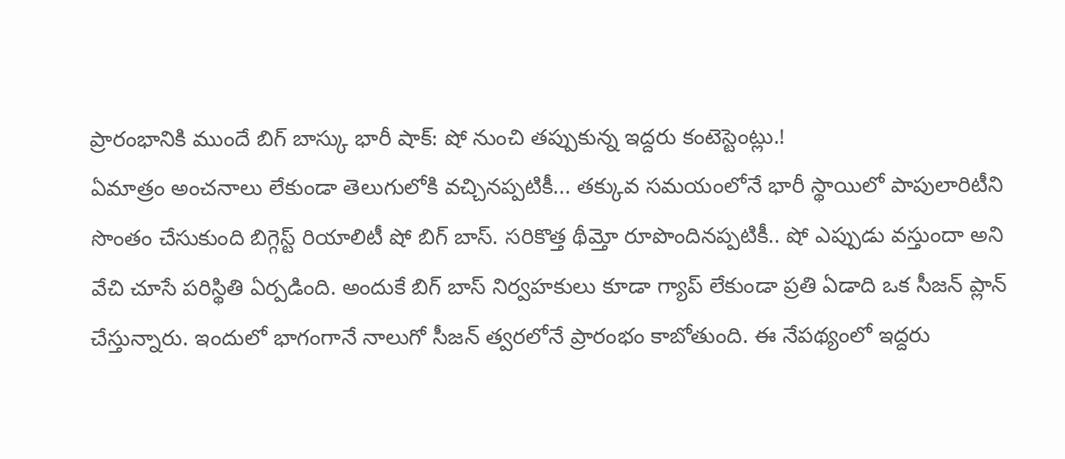ప్రారంభానికి ముందే బిగ్ బాస్కు భారీ షాక్: షో నుంచి తప్పుకున్న ఇద్దరు కంటెస్టెంట్లు.!
ఏమాత్రం అంచనాలు లేకుండా తెలుగులోకి వచ్చినప్పటికీ... తక్కువ సమయంలోనే భారీ స్థాయిలో పాపులారిటీని సొంతం చేసుకుంది బిగ్గెస్ట్ రియాలిటీ షో బిగ్ బాస్. సరికొత్త థీమ్తో రూపొందినప్పటికీ.. షో ఎప్పుడు వస్తుందా అని వేచి చూసే పరిస్థితి ఏర్పడింది. అందుకే బిగ్ బాస్ నిర్వహకులు కూడా గ్యాప్ లేకుండా ప్రతి ఏడాది ఒక సీజన్ ప్లాన్ చేస్తున్నారు. ఇందులో భాగంగానే నాలుగో సీజన్ త్వరలోనే ప్రారంభం కాబోతుంది. ఈ నేపథ్యంలో ఇద్దరు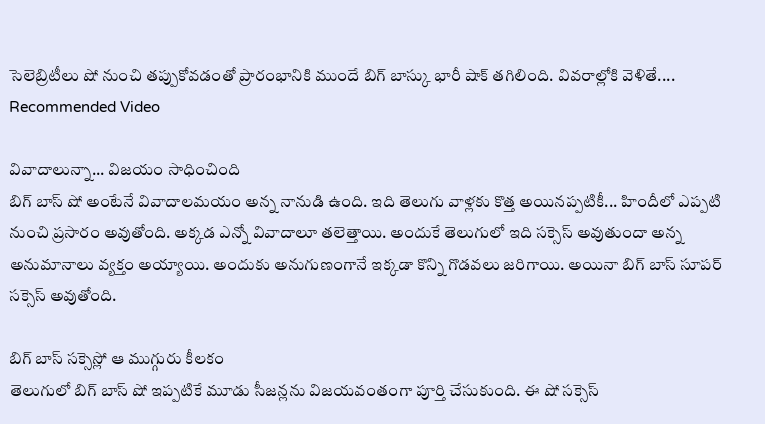సెలెబ్రిటీలు షో నుంచి తప్పుకోవడంతో ప్రారంభానికి ముందే బిగ్ బాస్కు భారీ షాక్ తగిలింది. వివరాల్లోకి వెళితే....
Recommended Video

వివాదాలున్నా... విజయం సాధించింది
బిగ్ బాస్ షో అంటేనే వివాదాలమయం అన్న నానుడి ఉంది. ఇది తెలుగు వాళ్లకు కొత్త అయినప్పటికీ... హిందీలో ఎప్పటి నుంచి ప్రసారం అవుతోంది. అక్కడ ఎన్నో వివాదాలూ తలెత్తాయి. అందుకే తెలుగులో ఇది సక్సెస్ అవుతుందా అన్న అనుమానాలు వ్యక్తం అయ్యాయి. అందుకు అనుగుణంగానే ఇక్కడా కొన్ని గొడవలు జరిగాయి. అయినా బిగ్ బాస్ సూపర్ సక్సెస్ అవుతోంది.

బిగ్ బాస్ సక్సెస్లో ఆ ముగ్గురు కీలకం
తెలుగులో బిగ్ బాస్ షో ఇప్పటికే మూడు సీజన్లను విజయవంతంగా పూర్తి చేసుకుంది. ఈ షో సక్సెస్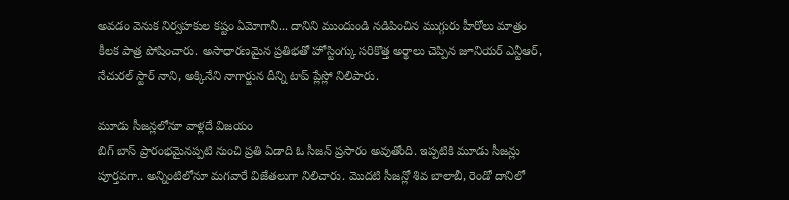అవడం వెనుక నిర్వహకుల కష్టం ఏమోగానీ... దానిని ముందుండి నడిపించిన ముగ్గురు హీరోలు మాత్రం కీలక పాత్ర పోషించారు. అసాధారణమైన ప్రతిభతో హోస్టింగ్కు సరికొత్త అర్థాలు చెప్పిన జూనియర్ ఎన్టీఆర్, నేచురల్ స్టార్ నాని, అక్కినేని నాగార్జున దీన్ని టాప్ ప్లేస్లో నిలిపారు.

మూడు సీజన్లలోనూ వాళ్లదే విజయం
బిగ్ బాస్ ప్రారంభమైనప్పటి నుంచి ప్రతి ఏడాది ఓ సీజన్ ప్రసారం అవుతోంది. ఇప్పటికి మూడు సీజన్లు పూర్తవగా.. అన్నింటిలోనూ మగవారే విజేతలుగా నిలిచారు. మొదటి సీజన్లో శివ బాలాబీ, రెండో దానిలో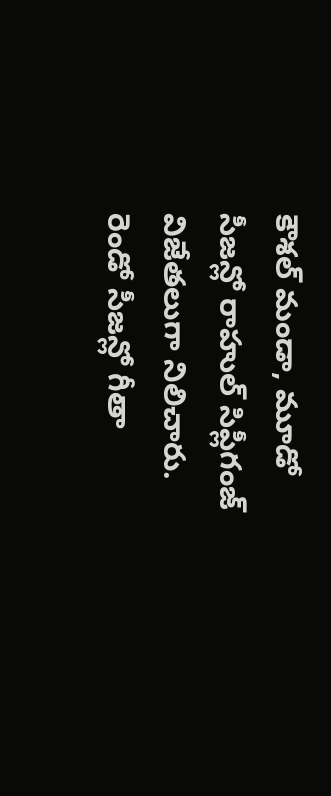కౌశల్ మండా, మూడో సీజన్లో రాహుల్ సిప్లీగంజ్ విజేతలుగా నిలిచారు. రెండో సీజన్లో గీతా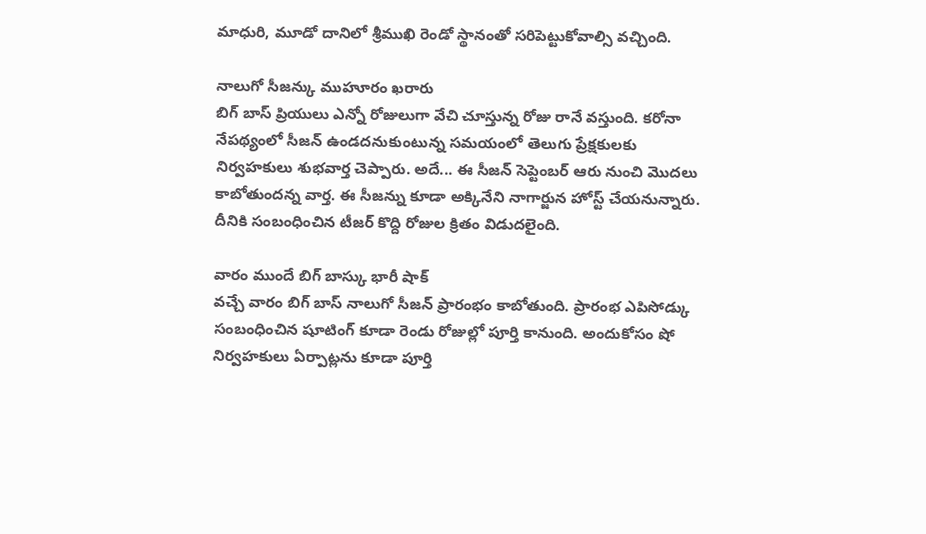మాధురి, మూడో దానిలో శ్రీముఖి రెండో స్థానంతో సరిపెట్టుకోవాల్సి వచ్చింది.

నాలుగో సీజన్కు ముహూరం ఖరారు
బిగ్ బాస్ ప్రియులు ఎన్నో రోజులుగా వేచి చూస్తున్న రోజు రానే వస్తుంది. కరోనా నేపథ్యంలో సీజన్ ఉండదనుకుంటున్న సమయంలో తెలుగు ప్రేక్షకులకు నిర్వహకులు శుభవార్త చెప్పారు. అదే... ఈ సీజన్ సెప్టెంబర్ ఆరు నుంచి మొదలు కాబోతుందన్న వార్త. ఈ సీజన్ను కూడా అక్కినేని నాగార్జున హోస్ట్ చేయనున్నారు. దీనికి సంబంధించిన టీజర్ కొద్ది రోజుల క్రితం విడుదలైంది.

వారం ముందే బిగ్ బాస్కు భారీ షాక్
వచ్చే వారం బిగ్ బాస్ నాలుగో సీజన్ ప్రారంభం కాబోతుంది. ప్రారంభ ఎపిసోడ్కు సంబంధించిన షూటింగ్ కూడా రెండు రోజుల్లో పూర్తి కానుంది. అందుకోసం షో నిర్వహకులు ఏర్పాట్లను కూడా పూర్తి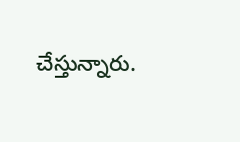చేస్తున్నారు.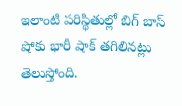ఇలాంటి పరిస్థితుల్లో బిగ్ బాస్ షోకు భారీ షాక్ తగిలినట్లు తెలుస్తోంది.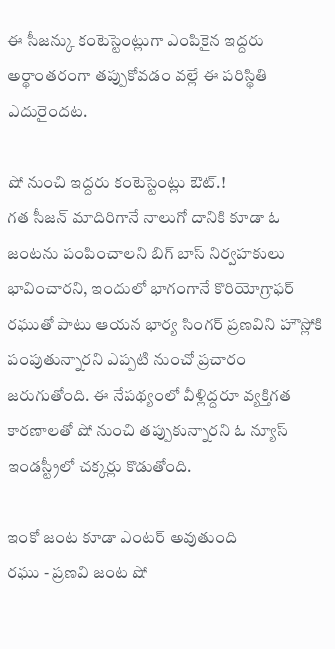ఈ సీజన్కు కంటెస్టెంట్లుగా ఎంపికైన ఇద్దరు అర్థాంతరంగా తప్పుకోవడం వల్లే ఈ పరిస్థితి ఎదురైందట.

షో నుంచి ఇద్దరు కంటెస్టెంట్లు ఔట్.!
గత సీజన్ మాదిరిగానే నాలుగో దానికి కూడా ఓ జంటను పంపించాలని బిగ్ బాస్ నిర్వహకులు భావించారని, ఇందులో భాగంగానే కొరియోగ్రాఫర్ రఘుతో పాటు ఆయన భార్య సింగర్ ప్రణవిని హౌస్లోకి పంపుతున్నారని ఎప్పటి నుంచో ప్రచారం జరుగుతోంది. ఈ నేపథ్యంలో వీళ్లిద్దరూ వ్యక్తిగత కారణాలతో షో నుంచి తప్పుకున్నారని ఓ న్యూస్ ఇండస్ట్రీలో చక్కర్లు కొడుతోంది.

ఇంకో జంట కూడా ఎంటర్ అవుతుంది
రఘు - ప్రణవి జంట షో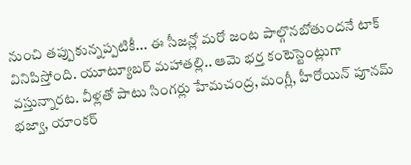నుంచి తప్పుకున్నప్పటికీ... ఈ సీజన్లో మరో జంట పాల్గొనబోతుందనే టాక్ వినిపిస్తోంది. యూట్యూబర్ మహాతల్లి.. ఆమె భర్త కంటెస్టెంట్లుగా వస్తున్నారట. వీళ్లతో పాటు సింగర్లు హేమచంద్ర, మంగ్లీ, హీరోయిన్ పూనమ్ భజ్వా, యాంకర్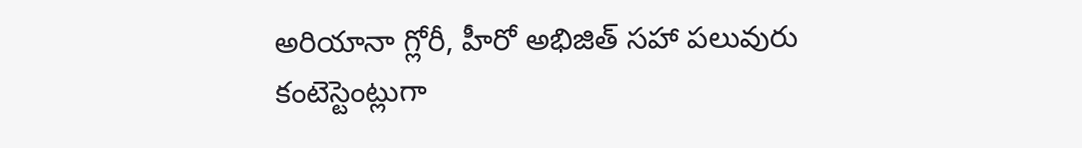అరియానా గ్లోరీ, హీరో అభిజిత్ సహా పలువురు కంటెస్టెంట్లుగా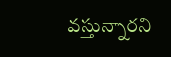వస్తున్నారని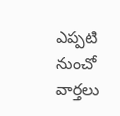ఎప్పటి నుంచో వార్తలు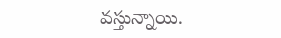వస్తున్నాయి.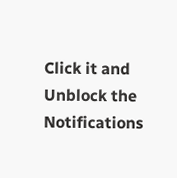Click it and Unblock the Notifications